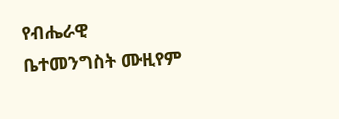የብሔራዊ ቤተመንግስት ሙዚየም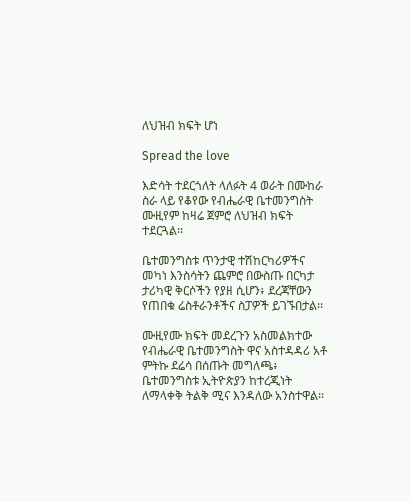ለህዝብ ክፍት ሆነ

Spread the love

እድሳት ተደርጎለት ላለፉት 4 ወራት በሙከራ ስራ ላይ የቆየው የብሔራዊ ቤተመንግስት ሙዚየም ከዛሬ ጀምሮ ለህዝብ ክፍት ተደርጓል፡፡

ቤተመንግስቱ ጥንታዊ ተሽከርካሪዎችና መካነ እንስሳትን ጨምሮ በውስጡ በርካታ ታሪካዊ ቅርሶችን የያዘ ሲሆን፥ ደረጃቸውን የጠበቁ ሬስቶራንቶችና ስፓዎች ይገኙበታል፡፡

ሙዚየሙ ክፍት መደረጉን አስመልክተው የብሔራዊ ቤተመንግስት ዋና አስተዳዳሪ አቶ ምትኩ ደሬሳ በሰጡት መግለጫ፥ ቤተመንግስቱ ኢትዮጵያን ከተረጂነት ለማላቀቅ ትልቅ ሚና እንዳለው አንስተዋል፡፡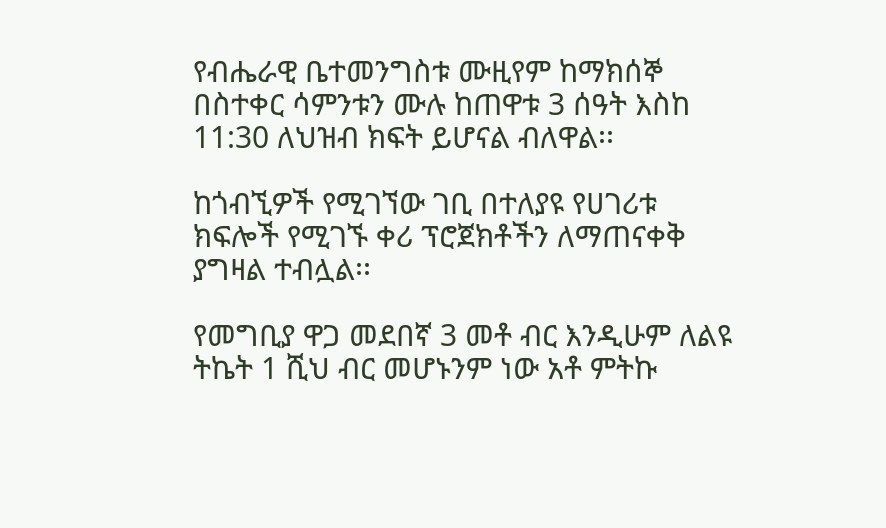የብሔራዊ ቤተመንግስቱ ሙዚየም ከማክሰኞ በስተቀር ሳምንቱን ሙሉ ከጠዋቱ 3 ሰዓት እስከ 11:30 ለህዝብ ክፍት ይሆናል ብለዋል፡፡

ከጎብኚዎች የሚገኘው ገቢ በተለያዩ የሀገሪቱ ክፍሎች የሚገኙ ቀሪ ፕሮጀክቶችን ለማጠናቀቅ ያግዛል ተብሏል፡፡

የመግቢያ ዋጋ መደበኛ 3 መቶ ብር እንዲሁም ለልዩ ትኬት 1 ሺህ ብር መሆኑንም ነው አቶ ምትኩ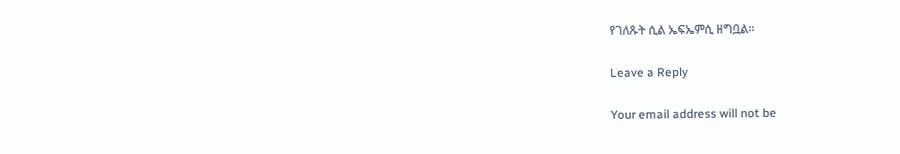የገለጹት ሲል ኤፍኤምሲ ዘግቧል፡፡

Leave a Reply

Your email address will not be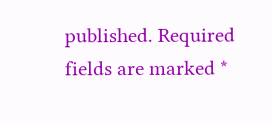published. Required fields are marked *